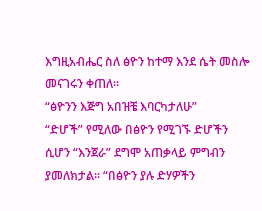እግዚአብሔር ስለ ፅዮን ከተማ እንደ ሴት መስሎ መናገሩን ቀጠለ፡፡
“ፅዮንን እጅግ አበዝቼ እባርካታለሁ”
“ድሆች” የሚለው በፅዮን የሚገኙ ድሆችን ሲሆን “እንጀራ” ደግሞ አጠቃላይ ምግብን ያመለክታል፡፡ “በፅዮን ያሉ ድሃዎችን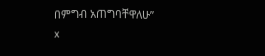በምግብ አጠግባቸዋለሁ”
x